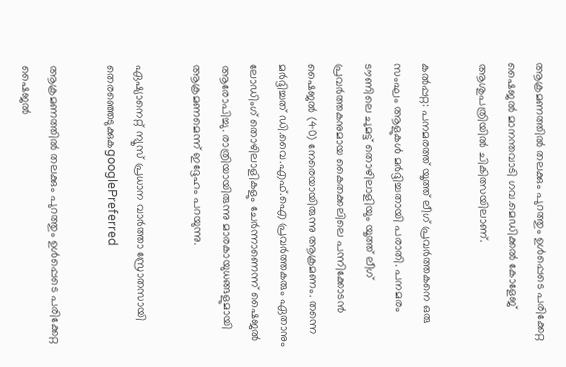ആക്രമണത്തിൽ തലക്കും പുറത്തും ഉള്‍പ്പെടെ പരിക്കേറ്റ ഷൈജല്‍ മാനന്തവാടി ഗവ.മെഡിക്കല്‍ കോളേജ് ആശുപത്രിയില്‍ ചികിത്സയിലാണ്.

കല്‍പ്പറ്റ: പനമരത്ത് യൂത്ത് ലീഗ് പ്രവര്‍ത്തകനെ ഒരു സംഘം ആളുകള്‍ മര്‍ദ്ദിച്ചതായി പരാതി. പനമരം ടൗണിലെ ചുമട്ട് തൊഴിലാളിയും യൂത്ത് ലീഗ് പ്രവര്‍ത്തകനുമായ കൈതക്കലിലെ പന്നിക്കോടന്‍ ഷൈജല്‍ (40) നേരെയായിരുന്നു ആക്രമണം. തന്നെ മര്‍ദ്ദിച്ചത് ഡി.വൈ.എഫ്.ഐ പ്രവര്‍ത്തകരും ഏതാനും ലോഡിംഗ് തൊഴിലാളികളും ചേര്‍ന്നാണെന്ന് ഷൈജല്‍ ആരോപിച്ചു. രാത്രിയായിരുന്നു മാരകായുധങ്ങളുമായി ആക്രമണമെന്ന് ഇദ്ദേഹം പറയുന്നു.

ഏഷ്യാനെറ്റ് ന്യൂസ് പ്രധാന വാർത്താ സ്രോതസായി തെരഞ്ഞെടുക്കുകgooglePreferred

ആക്രമണത്തിൽ തലക്കും പുറത്തും ഉള്‍പ്പെടെ പരിക്കേറ്റ ഷൈജല്‍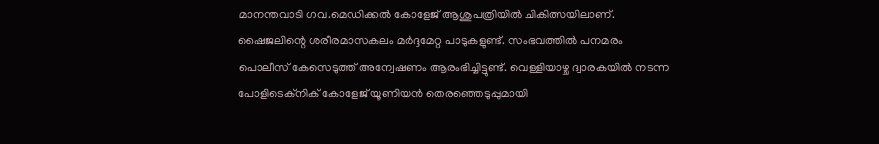മാനന്തവാടി ഗവ.മെഡിക്കല്‍ കോളേജ് ആശുപത്രിയില്‍ ചികിത്സയിലാണ്. ഷൈജലിന്റെ ശരീരമാസകലം മര്‍ദ്ദമേറ്റ പാടുകളുണ്ട്. സംഭവത്തില്‍ പനമരം പൊലീസ് കേസെടുത്ത് അന്വേഷണം ആരംഭിച്ചിട്ടുണ്ട്. വെള്ളിയാഴ്ച ദ്വാരകയില്‍ നടന്ന പോളിടെക്‌നിക് കോളേജ് യൂണിയന്‍ തെരഞ്ഞെടുപ്പുമായി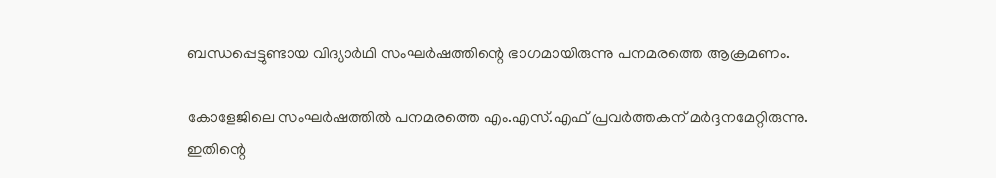ബന്ധപ്പെട്ടുണ്ടായ വിദ്യാര്‍ഥി സംഘര്‍ഷത്തിന്റെ ഭാഗമായിരുന്നു പനമരത്തെ ആക്രമണം.

കോളേജിലെ സംഘര്‍ഷത്തില്‍ പനമരത്തെ എം.എസ്.എഫ് പ്രവര്‍ത്തകന് മര്‍ദ്ദനമേറ്റിരുന്നു. ഇതിന്റെ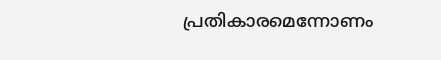പ്രതികാരമെന്നോണം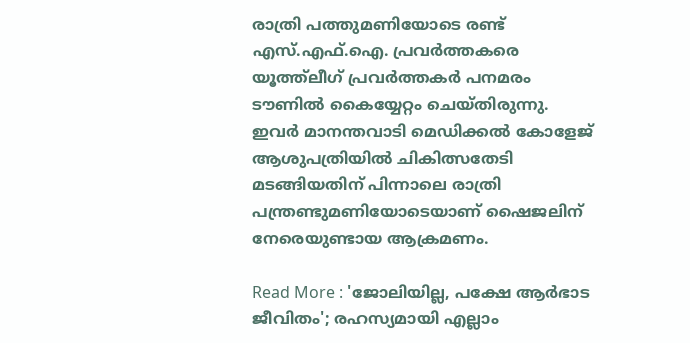രാത്രി പത്തുമണിയോടെ രണ്ട് എസ്.എഫ്.ഐ. പ്രവര്‍ത്തകരെ യൂത്ത്‌ലീഗ് പ്രവര്‍ത്തകര്‍ പനമരം ടൗണില്‍ കൈയ്യേറ്റം ചെയ്തിരുന്നു. ഇവര്‍ മാനന്തവാടി മെഡിക്കല്‍ കോളേജ് ആശുപത്രിയില്‍ ചികിത്സതേടി മടങ്ങിയതിന് പിന്നാലെ രാത്രി പന്ത്രണ്ടുമണിയോടെയാണ് ഷൈജലിന് നേരെയുണ്ടായ ആക്രമണം.

Read More : 'ജോലിയില്ല, പക്ഷേ ആർഭാട ജീവിതം'; രഹസ്യമായി എല്ലാം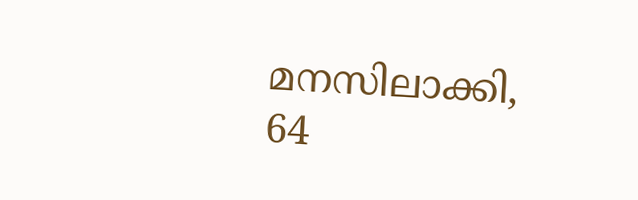മനസിലാക്കി, 64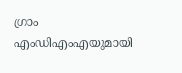ഗ്രാം എംഡിഎംഎയുമായി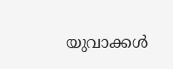യുവാക്കൾ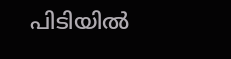പിടിയിൽ